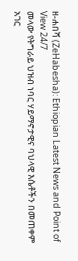ዘ-ሐበሻ (ZeHabesha): Ethiopian Latest News and Point of View 24/7
መላው የትግራይ ህዝብ ነባር ሃይማኖታዊና ባህላዊ እሴቶችን በመጠቀም አገር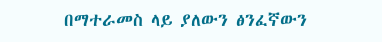በማተራመስ ላይ ያለውን ፅንፈኛውን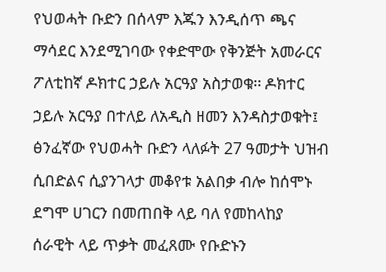የህወሓት ቡድን በሰላም እጁን እንዲሰጥ ጫና ማሳደር እንደሚገባው የቀድሞው የቅንጅት አመራርና ፖለቲከኛ ዶክተር ኃይሉ አርዓያ አስታወቁ፡፡ ዶክተር ኃይሉ አርዓያ በተለይ ለአዲስ ዘመን እንዳስታወቁት፤ ፅንፈኛው የህወሓት ቡድን ላለፉት 27 ዓመታት ህዝብ ሲበድልና ሲያንገላታ መቆየቱ አልበቃ ብሎ ከሰሞኑ ደግሞ ሀገርን በመጠበቅ ላይ ባለ የመከላከያ ሰራዊት ላይ ጥቃት መፈጸሙ የቡድኑን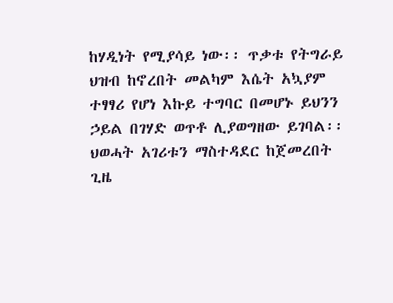ከሃዲነት የሚያሳይ ነው፡፡ ጥቃቱ የትግራይ ህዝብ ከኖረበት መልካም እሴት አኳያም ተፃፃሪ የሆነ እኩይ ተግባር በመሆኑ ይህንን ኃይል በገሃድ ወጥቶ ሊያወግዘው ይገባል፡፡ ህወሓት አገሪቱን ማስተዳደር ከጀመረበት ጊዜ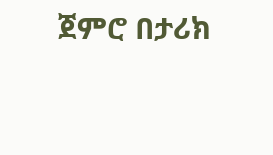ጀምሮ በታሪክ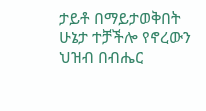ታይቶ በማይታወቅበት ሁኔታ ተቻችሎ የኖረውን ህዝብ በብሔር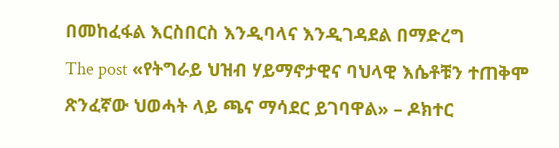በመከፈፋል እርስበርስ እንዲባላና እንዲገዳደል በማድረግ
The post «የትግራይ ህዝብ ሃይማኖታዊና ባህላዊ እሴቶቹን ተጠቅሞ ጽንፈኛው ህወሓት ላይ ጫና ማሳደር ይገባዋል» – ዶክተር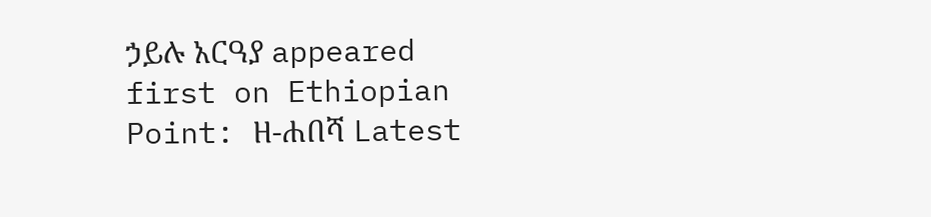ኃይሉ አርዓያ appeared first on Ethiopian Point: ዘ-ሐበሻ Latest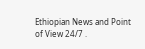Ethiopian News and Point of View 24/7 .